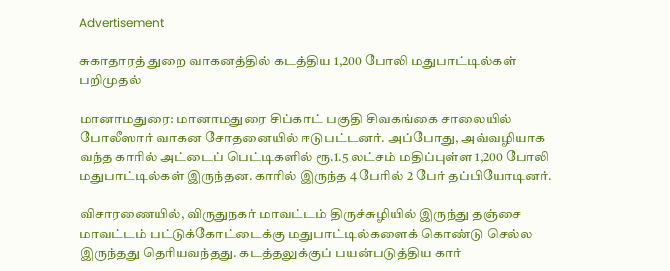Advertisement

சுகாதாரத் துறை வாகனத்தில் கடத்திய 1,200 போலி மதுபாட்டில்கள் பறிமுதல்

மானாமதுரை: மானாமதுரை சிப்காட் பகுதி சிவகங்கை சாலையில் போலீஸார் வாகன சோதனையில் ஈடுபட்டனர். அப்போது, அவ்வழியாக வந்த காரில் அட்டைப் பெட்டிகளில் ரூ.1.5 லட்சம் மதிப்புள்ள 1,200 போலி மதுபாட்டில்கள் இருந்தன. காரில் இருந்த 4 பேரில் 2 பேர் தப்பியோடினர்.

விசாரணையில், விருதுநகர் மாவட்டம் திருச்சுழியில் இருந்து தஞ்சை மாவட்டம் பட்டுக்கோட்டைக்கு மதுபாட்டில்களைக் கொண்டு செல்ல இருந்தது தெரியவந்தது. கடத்தலுக்குப் பயன்படுத்திய கார்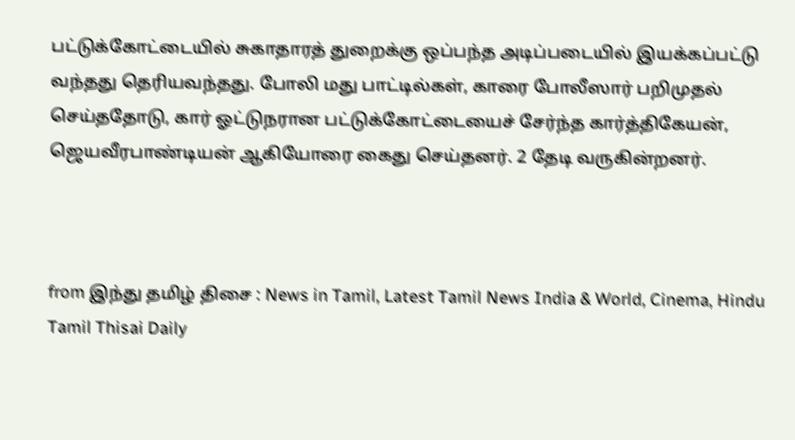பட்டுக்கோட்டையில் சுகாதாரத் துறைக்கு ஒப்பந்த அடிப்படையில் இயக்கப்பட்டு வந்தது தெரியவந்தது. போலி மது பாட்டில்கள், காரை போலீஸார் பறிமுதல் செய்ததோடு, கார் ஓட்டுநரான பட்டுக்கோட்டையைச் சேர்ந்த கார்த்திகேயன், ஜெயவீரபாண்டியன் ஆகியோரை கைது செய்தனர். 2 தேடி வருகின்றனர்.



from இந்து தமிழ் திசை : News in Tamil, Latest Tamil News India & World, Cinema, Hindu Tamil Thisai Daily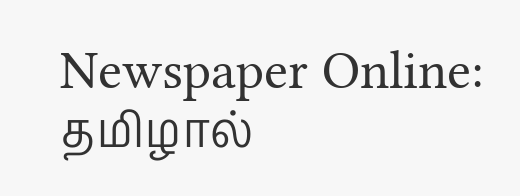Newspaper Online: தமிழால்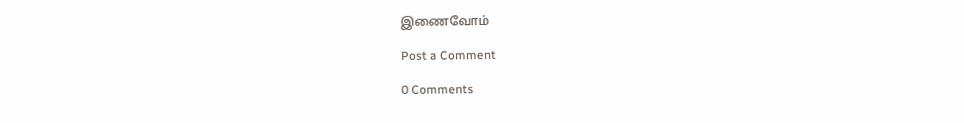இணைவோம்

Post a Comment

0 Comments